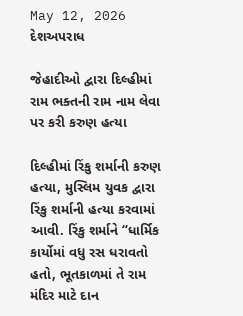May 12, 2026
દેશઅપરાધ

જેહાદીઓ દ્વારા દિલ્હીમાં રામ ભક્તની રામ નામ લેવા પર કરી કરુણ હત્યા

દિલ્હીમાં રિંકુ શર્માની કરુણ હત્યા, મુસ્લિમ યુવક દ્વારા રિંકુ શર્માની હત્યા કરવામાં આવી. રિંકુ શર્માને “ધાર્મિક કાર્યોમાં વધુ રસ ધરાવતો હતો, ભૂતકાળમાં તે રામ મંદિર માટે દાન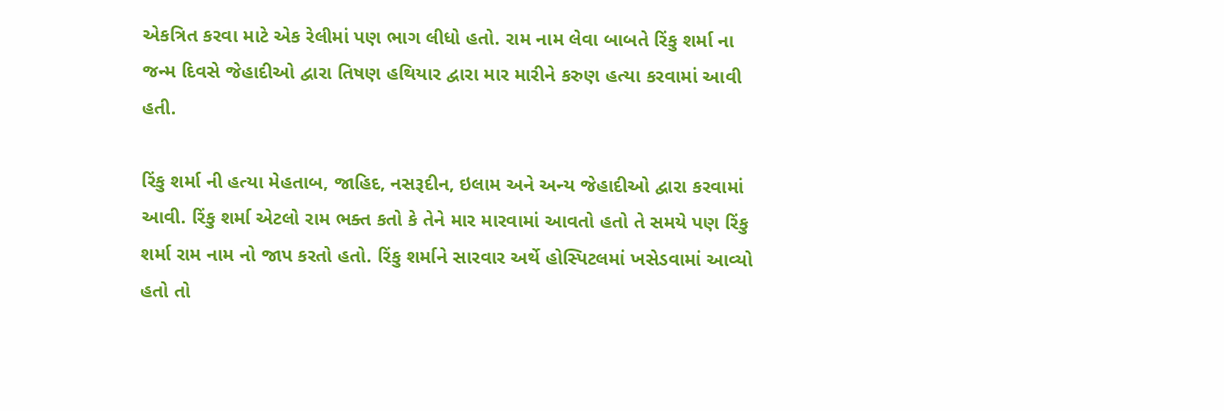એકત્રિત કરવા માટે એક રેલીમાં પણ ભાગ લીધો હતો. રામ નામ લેવા બાબતે રિંકુ શર્મા ના જન્મ દિવસે જેહાદીઓ દ્વારા તિષણ હથિયાર દ્વારા માર મારીને કરુણ હત્યા કરવામાં આવી હતી.

રિંકુ શર્મા ની હત્યા મેહતાબ, જાહિદ, નસરૂદીન, ઇલામ અને અન્ય જેહાદીઓ દ્વારા કરવામાં આવી. રિંકુ શર્મા એટલો રામ ભક્ત કતો કે તેને માર મારવામાં આવતો હતો તે સમયે પણ રિંકુ શર્મા રામ નામ નો જાપ કરતો હતો. રિંકુ શર્માને સારવાર અર્થે હોસ્પિટલમાં ખસેડવામાં આવ્યો હતો તો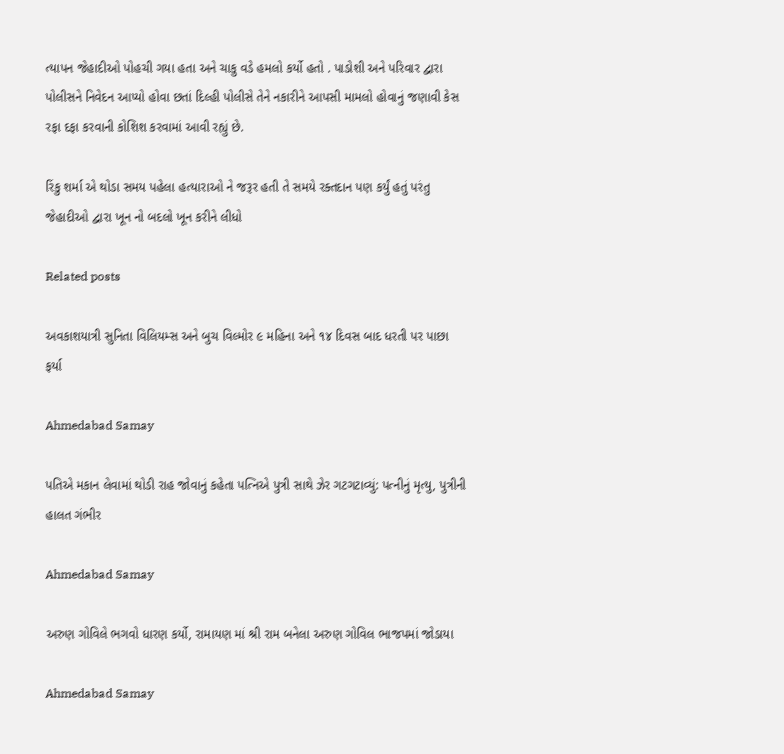ત્યાપન જેહાદીઓ પોહચી ગયા હતા અને ચાકુ વડે હમલો કર્યો હતો . પાડોશી અને પરિવાર દ્વારા પોલીસને નિવેદન આપ્યો હોવા છતાં દિલ્હી પોલીસે તેને નકારીને આપસી મામલો હોવાનું જણાવી કેસ રફા દફા કરવાની કોશિશ કરવામાં આવી રહ્યું છે.

રિંકુ શર્મા એ થોડા સમય પહેલા હત્યારાઓ ને જરૂર હતી તે સમયે રક્તદાન પણ કર્યું હતું પરંતુ જેહાદીઓ દ્વારા ખૂન નો બદલો ખૂન કરીને લીધો

Related posts

અવકાશયાત્રી સુનિતા વિલિયમ્‍સ અને બુચ વિલ્‍મોર ૯ મહિના અને ૧૪ દિવસ બાદ ધરતી પર પાછા ફર્યા

Ahmedabad Samay

પતિએ મકાન લેવામાં થોડી રાહ જોવાનું કહેતા પત્નિએ પુત્રી સાથે ઝેર ગટગટાવ્યું: પત્નીનું મૃત્યુ, પુત્રીની હાલત ગંભીર

Ahmedabad Samay

અરુણ ગોવિલે ભગવો ધારણ કર્યો, રામાયણ માં શ્રી રામ બનેલા અરુણ ગોવિલ ભાજપમાં જોડાયા

Ahmedabad Samay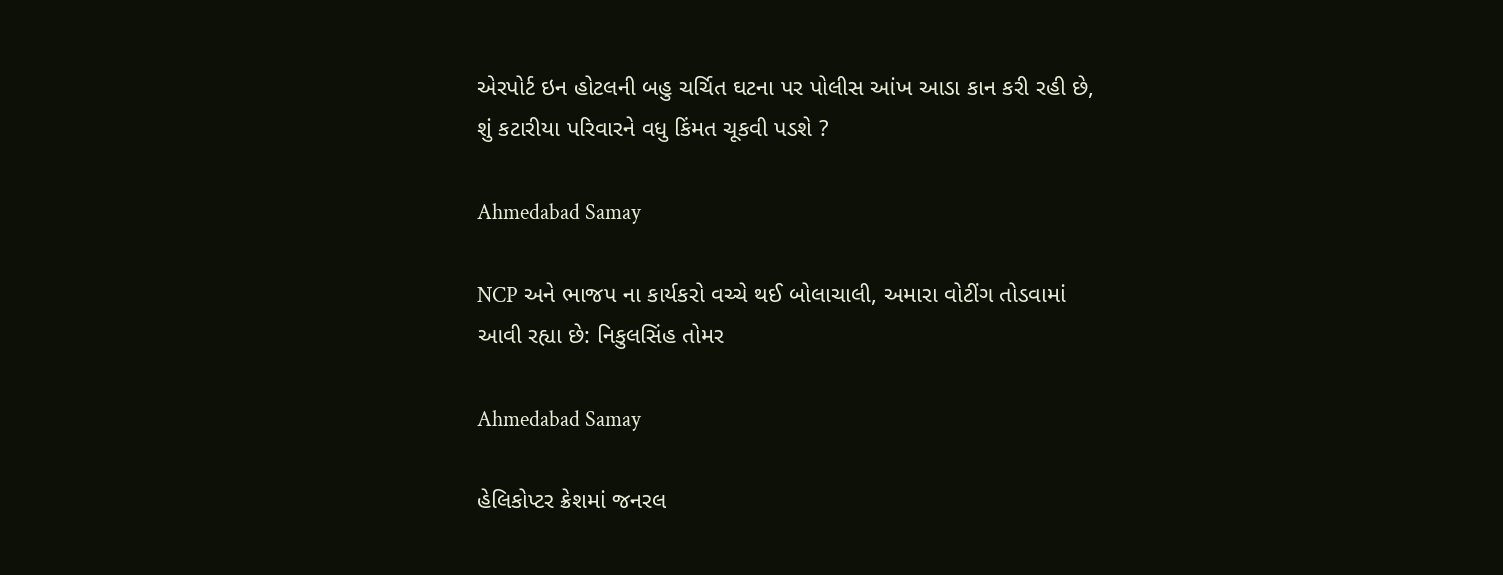એરપોર્ટ ઇન હોટલની બહુ ચર્ચિત ઘટના પર પોલીસ આંખ આડા કાન કરી રહી છે, શું કટારીયા પરિવારને વધુ કિંમત ચૂકવી પડશે ?

Ahmedabad Samay

NCP અને ભાજપ ના કાર્યકરો વચ્ચે થઈ બોલાચાલી, અમારા વોટીંગ તોડવામાં આવી રહ્યા છે: નિકુલસિંહ તોમર

Ahmedabad Samay

હેલિકોપ્ટર ક્રેશમાં જનરલ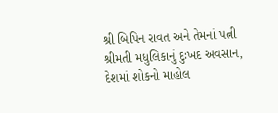શ્રી બિપિન રાવત અને તેમનાં પત્ની શ્રીમતી મધુલિકાનું દુઃખદ અવસાન, દેશમાં શોકનો માહોલ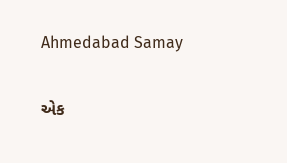Ahmedabad Samay

એક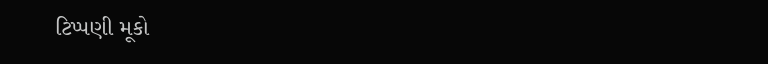ટિપ્પણી મૂકો